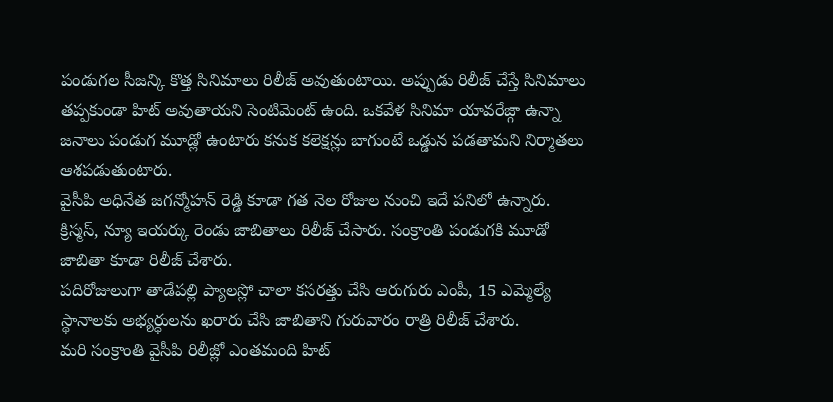పండుగల సీజన్కి కొత్త సినిమాలు రిలీజ్ అవుతుంటాయి. అప్పుడు రిలీజ్ చేస్తే సినిమాలు తప్పకుండా హిట్ అవుతాయని సెంటిమెంట్ ఉంది. ఒకవేళ సినిమా యావరేజ్గా ఉన్నా జనాలు పండుగ మూడ్లో ఉంటారు కనుక కలెక్షన్లు బాగుంటే ఒడ్డున పడతామని నిర్మాతలు ఆశపడుతుంటారు.
వైసీపి అధినేత జగన్మోహన్ రెడ్డి కూడా గత నెల రోజుల నుంచి ఇదే పనిలో ఉన్నారు. క్రిస్మస్, న్యూ ఇయర్కు రెండు జాబితాలు రిలీజ్ చేసారు. సంక్రాంతి పండుగకి మూడో జాబితా కూడా రిలీజ్ చేశారు.
పదిరోజులుగా తాడేపల్లి ప్యాలస్లో చాలా కసరత్తు చేసి ఆరుగురు ఎంపీ, 15 ఎమ్మెల్యే స్థానాలకు అభ్యర్ధులను ఖరారు చేసి జాబితాని గురువారం రాత్రి రిలీజ్ చేశారు.
మరి సంక్రాంతి వైసీపి రిలీజ్లో ఎంతమంది హిట్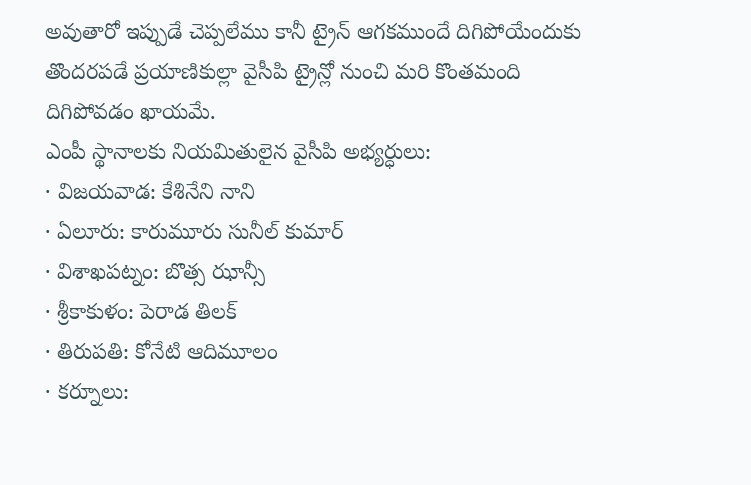అవుతారో ఇప్పుడే చెప్పలేము కానీ ట్రైన్ ఆగకముందే దిగిపోయేందుకు తొందరపడే ప్రయాణికుల్లా వైసీపి ట్రైన్లో నుంచి మరి కొంతమంది దిగిపోవడం ఖాయమే.
ఎంపీ స్థానాలకు నియమితులైన వైసీపి అభ్యర్ధులు:
· విజయవాడ: కేశినేని నాని
· ఏలూరు: కారుమూరు సునీల్ కుమార్
· విశాఖపట్నం: బొత్స ఝాన్సీ
· శ్రీకాకుళం: పెరాడ తిలక్
· తిరుపతి: కోనేటి ఆదిమూలం
· కర్నూలు: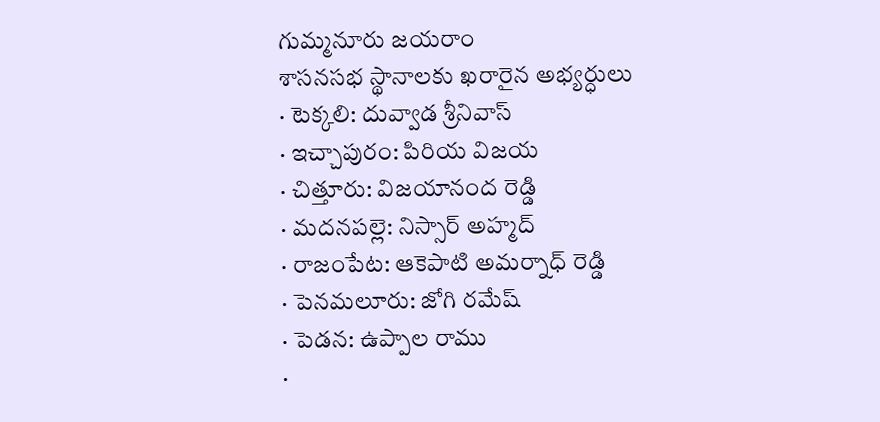గుమ్మనూరు జయరాం
శాసనసభ స్థానాలకు ఖరారైన అభ్యర్ధులు
· టెక్కలి: దువ్వాడ శ్రీనివాస్
· ఇచ్చాపురం: పిరియ విజయ
· చిత్తూరు: విజయానంద రెడ్డి
· మదనపల్లె: నిస్సార్ అహ్మద్
· రాజంపేట: ఆకెపాటి అమర్నాధ్ రెడ్డి
· పెనమలూరు: జోగి రమేష్
· పెడన: ఉప్పాల రాము
·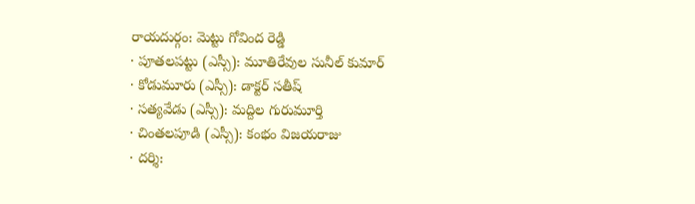రాయదుర్గం: మెట్టు గోవింద రెడ్డి
· పూతలపట్టు (ఎస్సీ): మూతిరేవుల సునీల్ కుమార్
· కోడుమూరు (ఎస్సీ): డాక్టర్ సతీష్
· సత్యవేడు (ఎస్సీ): మద్దిల గురుమూర్తి
· చింతలపూడి (ఎస్సీ): కంభం విజయరాజు
· దర్శి: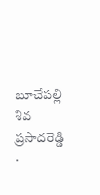బూచేపల్లి శివ ప్రసాదరెడ్డి
·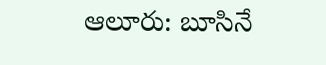ఆలూరు: బూసినే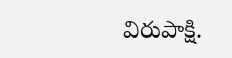విరుపాక్షి.